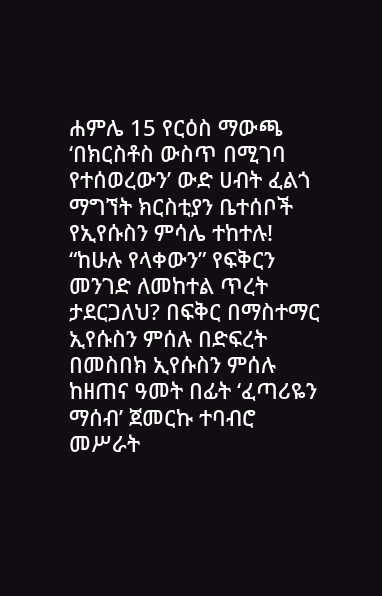ሐምሌ 15 የርዕስ ማውጫ ‘በክርስቶስ ውስጥ በሚገባ የተሰወረውን’ ውድ ሀብት ፈልጎ ማግኘት ክርስቲያን ቤተሰቦች የኢየሱስን ምሳሌ ተከተሉ! “ከሁሉ የላቀውን” የፍቅርን መንገድ ለመከተል ጥረት ታደርጋለህ? በፍቅር በማስተማር ኢየሱስን ምሰሉ በድፍረት በመስበክ ኢየሱስን ምሰሉ ከዘጠና ዓመት በፊት ‘ፈጣሪዬን ማሰብ’ ጀመርኩ ተባብሮ መሥራት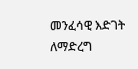መንፈሳዊ እድገት ለማድረግ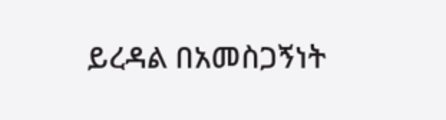ይረዳል በአመስጋኝነት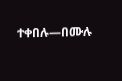ተቀበሉ—በሙሉ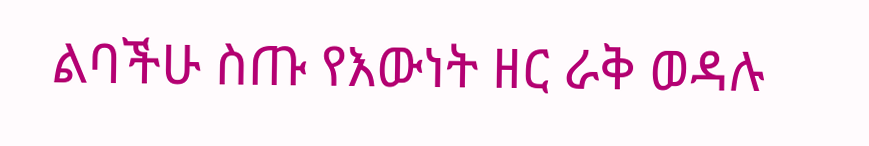ልባችሁ ስጡ የእውነት ዘር ራቅ ወዳሉ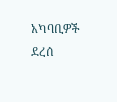አካባቢዎች ደረሰ